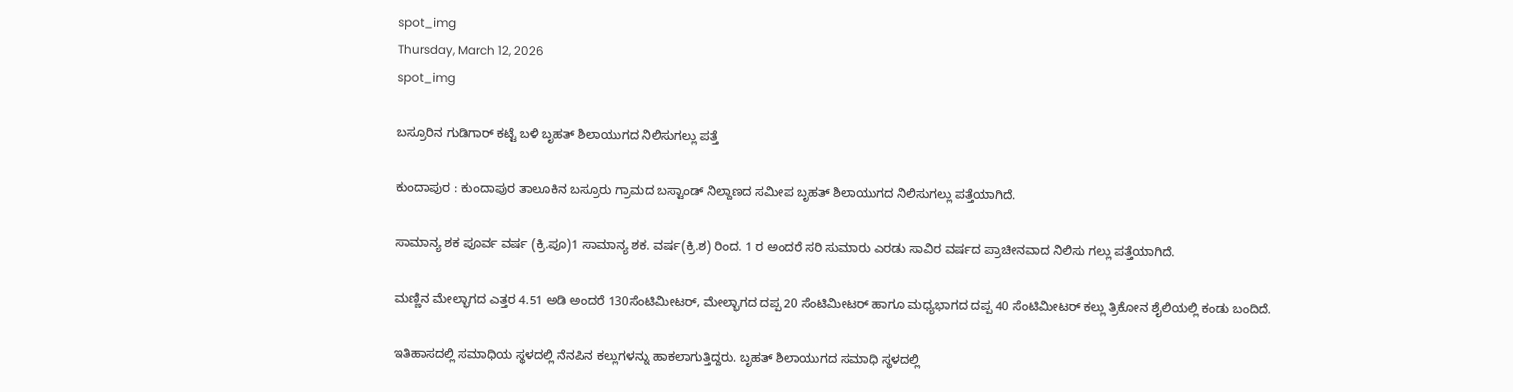spot_img
Thursday, March 12, 2026
spot_img

ಬಸ್ರೂರಿನ ಗುಡಿಗಾರ್ ಕಟ್ಟೆ ಬಳಿ ಬೃಹತ್ ಶಿಲಾಯುಗದ ನಿಲಿಸುಗಲ್ಲು ಪತ್ತೆ

ಕುಂದಾಪುರ : ಕುಂದಾಪುರ ತಾಲೂಕಿನ ಬಸ್ರೂರು ಗ್ರಾಮದ ಬಸ್ಟಾಂಡ್ ನಿಲ್ದಾಣದ ಸಮೀಪ ಬೃಹತ್ ಶಿಲಾಯುಗದ ನಿಲಿಸುಗಲ್ಲು ಪತ್ತೆಯಾಗಿದೆ.

ಸಾಮಾನ್ಯ ಶಕ ಪೂರ್ವ ವರ್ಷ (ಕ್ರಿ.ಪೂ)1 ಸಾಮಾನ್ಯ ಶಕ. ವರ್ಷ(ಕ್ರಿ.ಶ) ರಿಂದ. 1 ರ ಅಂದರೆ ಸರಿ ಸುಮಾರು ಎರಡು ಸಾವಿರ ವರ್ಷದ ಪ್ರಾಚೀನವಾದ ನಿಲಿಸು ಗಲ್ಲು ಪತ್ತೆಯಾಗಿದೆ.

ಮಣ್ಣಿನ ಮೇಲ್ಭಾಗದ ಎತ್ತರ 4.51 ಅಡಿ ಅಂದರೆ 130ಸೆಂಟಿಮೀಟರ್, ಮೇಲ್ಭಾಗದ ದಪ್ಪ 20 ಸೆಂಟಿಮೀಟರ್ ಹಾಗೂ ಮಧ್ಯಭಾಗದ ದಪ್ಪ 40 ಸೆಂಟಿಮೀಟರ್ ಕಲ್ಲು ತ್ರಿಕೋನ ಶೈಲಿಯಲ್ಲಿ ಕಂಡು ಬಂದಿದೆ.

ಇತಿಹಾಸದಲ್ಲಿ ಸಮಾಧಿಯ ಸ್ಥಳದಲ್ಲಿ ನೆನಪಿನ ಕಲ್ಲುಗಳನ್ನು ಹಾಕಲಾಗುತ್ತಿದ್ದರು. ಬೃಹತ್ ಶಿಲಾಯುಗದ ಸಮಾಧಿ ಸ್ಥಳದಲ್ಲಿ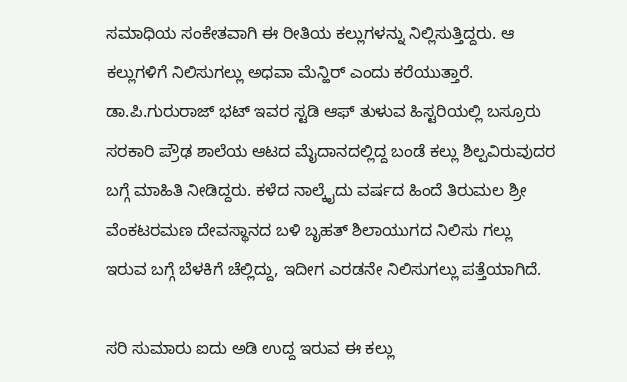ಸಮಾಧಿಯ ಸಂಕೇತವಾಗಿ ಈ ರೀತಿಯ ಕಲ್ಲುಗಳನ್ನು ನಿಲ್ಲಿಸುತ್ತಿದ್ದರು. ಆ ಕಲ್ಲುಗಳಿಗೆ ನಿಲಿಸುಗಲ್ಲು ಅಧವಾ ಮೆನ್ಹಿರ್ ಎಂದು ಕರೆಯುತ್ತಾರೆ.
ಡಾ.ಪಿ.ಗುರುರಾಜ್ ಭಟ್ ಇವರ ಸ್ಟಡಿ ಆಫ್ ತುಳುವ ಹಿಸ್ಟರಿಯಲ್ಲಿ ಬಸ್ರೂರು ಸರಕಾರಿ ಪ್ರೌಢ ಶಾಲೆಯ ಆಟದ ಮೈದಾನದಲ್ಲಿದ್ದ ಬಂಡೆ ಕಲ್ಲು ಶಿಲ್ಪವಿರುವುದರ ಬಗ್ಗೆ ಮಾಹಿತಿ ನೀಡಿದ್ದರು. ಕಳೆದ ನಾಲ್ಕೈದು ವರ್ಷದ ಹಿಂದೆ ತಿರುಮಲ ಶ್ರೀ ವೆಂಕಟರಮಣ ದೇವಸ್ಥಾನದ ಬಳಿ ಬೃಹತ್ ಶಿಲಾಯುಗದ ನಿಲಿಸು ಗಲ್ಲು ಇರುವ ಬಗ್ಗೆ ಬೆಳಕಿಗೆ ಚೆಲ್ಲಿದ್ದು, ಇದೀಗ ಎರಡನೇ ನಿಲಿಸುಗಲ್ಲು ಪತ್ತೆಯಾಗಿದೆ.

ಸರಿ ಸುಮಾರು ಐದು ಅಡಿ ಉದ್ದ ಇರುವ ಈ ಕಲ್ಲು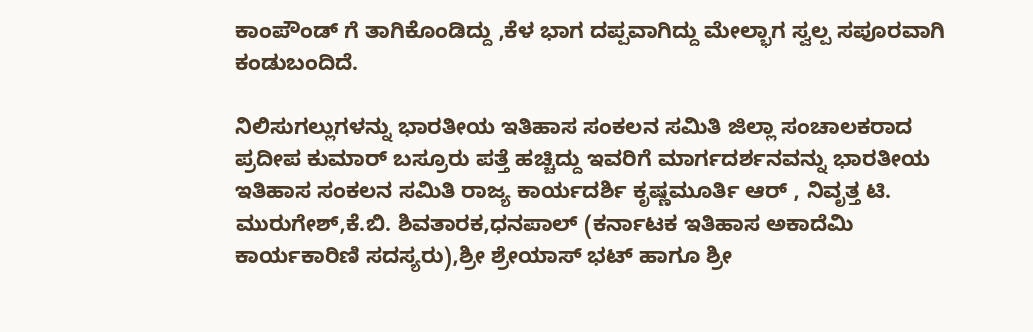ಕಾಂಪೌಂಡ್ ಗೆ ತಾಗಿಕೊಂಡಿದ್ದು ,ಕೆಳ ಭಾಗ ದಪ್ಪವಾಗಿದ್ದು ಮೇಲ್ಭಾಗ ಸ್ವಲ್ಪ ಸಪೂರವಾಗಿ ಕಂಡುಬಂದಿದೆ.

ನಿಲಿಸುಗಲ್ಲುಗಳನ್ನು ಭಾರತೀಯ ಇತಿಹಾಸ ಸಂಕಲನ ಸಮಿತಿ ಜಿಲ್ಲಾ ಸಂಚಾಲಕರಾದ ಪ್ರದೀಪ ಕುಮಾರ್ ಬಸ್ರೂರು ಪತ್ತೆ ಹಚ್ಚಿದ್ದು ಇವರಿಗೆ ಮಾರ್ಗದರ್ಶನವನ್ನು ಭಾರತೀಯ ಇತಿಹಾಸ ಸಂಕಲನ ಸಮಿತಿ ರಾಜ್ಯ ಕಾರ್ಯದರ್ಶಿ ಕೃಷ್ಣಮೂರ್ತಿ ಆರ್ , ನಿವೃತ್ತ ಟಿ. ಮುರುಗೇಶ್,ಕೆ.ಬಿ. ಶಿವತಾರಕ,ಧನಪಾಲ್ (ಕರ್ನಾಟಕ ಇತಿಹಾಸ ಅಕಾದೆಮಿ ಕಾರ್ಯಕಾರಿಣಿ ಸದಸ್ಯರು),ಶ್ರೀ ಶ್ರೇಯಾಸ್ ಭಟ್ ಹಾಗೂ ಶ್ರೀ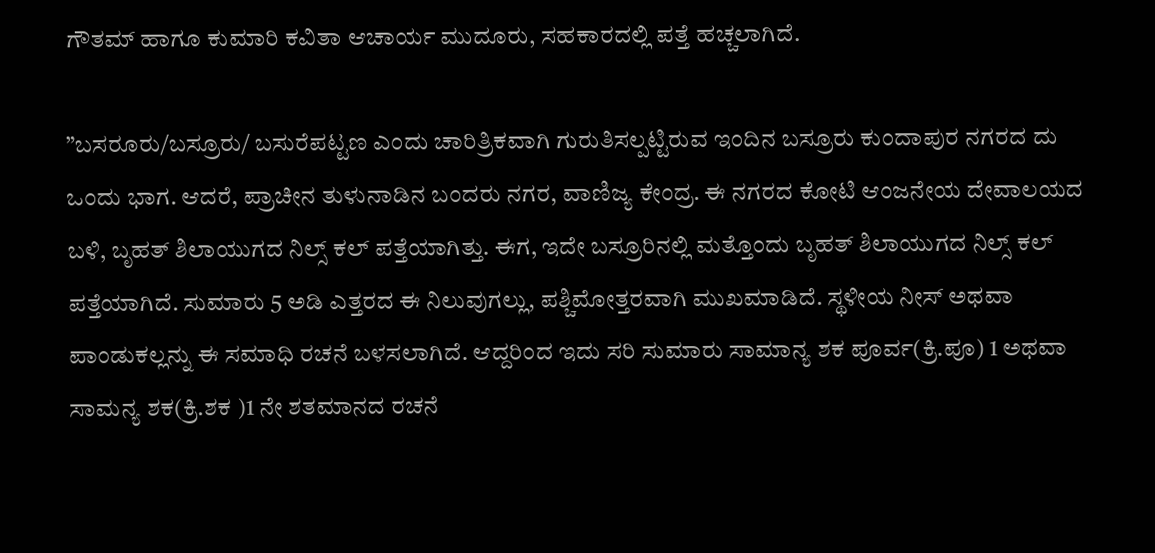ಗೌತಮ್ ಹಾಗೂ ಕುಮಾರಿ ಕವಿತಾ ಆಚಾರ್ಯ ಮುದೂರು, ಸಹಕಾರದಲ್ಲಿ ಪತ್ತೆ ಹಚ್ಚಲಾಗಿದೆ.

”ಬಸರೂರು/ಬಸ್ರೂರು/ ಬಸುರೆಪಟ್ಟಣ ಎಂದು ಚಾರಿತ್ರಿಕವಾಗಿ ಗುರುತಿಸಲ್ಪಟ್ಟಿರುವ ಇಂದಿನ ಬಸ್ರೂರು ಕುಂದಾಪುರ ನಗರದ ದು ಒಂದು ಭಾಗ. ಆದರೆ, ಪ್ರಾಚೀನ ತುಳುನಾಡಿನ ಬಂದರು ನಗರ, ವಾಣಿಜ್ಯ ಕೇಂದ್ರ. ಈ ನಗರದ ಕೋಟಿ ಆಂಜನೇಯ ದೇವಾಲಯದ ಬಳಿ, ಬೃಹತ್ ಶಿಲಾಯುಗದ ನಿಲ್ಸ್ ಕಲ್ ಪತ್ತೆಯಾಗಿತ್ತು. ಈಗ, ಇದೇ ಬಸ್ರೂರಿನಲ್ಲಿ ಮತ್ತೊಂದು ಬೃಹತ್ ಶಿಲಾಯುಗದ ನಿಲ್ಸ್ ಕಲ್ ಪತ್ತೆಯಾಗಿದೆ. ಸುಮಾರು 5 ಅಡಿ ಎತ್ತರದ ಈ ನಿಲುವುಗಲ್ಲು, ಪಶ್ಚಿಮೋತ್ತರವಾಗಿ ಮುಖಮಾಡಿದೆ. ಸ್ಥಳೀಯ ನೀಸ್ ಅಥವಾ ಪಾಂಡುಕಲ್ಲನ್ನು ಈ ಸಮಾಧಿ ರಚನೆ ಬಳಸಲಾಗಿದೆ. ಆದ್ದರಿಂದ ಇದು ಸರಿ ಸುಮಾರು ಸಾಮಾನ್ಯ ಶಕ ಪೂರ್ವ(ಕ್ರಿ.ಪೂ) 1 ಅಥವಾ ಸಾಮನ್ಯ ಶಕ(ಕ್ರಿ.ಶಕ )1 ನೇ ಶತಮಾನದ ರಚನೆ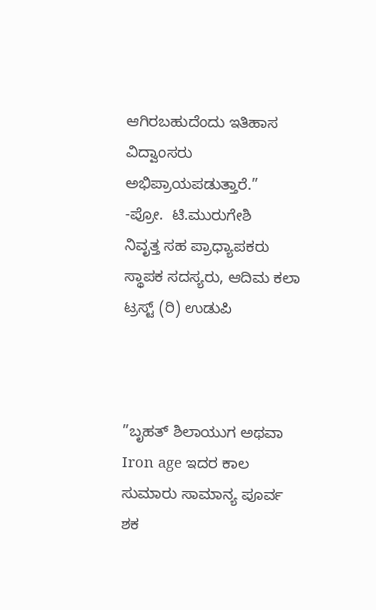ಆಗಿರಬಹುದೆಂದು ಇತಿಹಾಸ ವಿದ್ವಾಂಸರು ಅಭಿಪ್ರಾಯಪಡುತ್ತಾರೆ.”
-ಪ್ರೋ.  ಟಿ.ಮುರುಗೇಶಿ
ನಿವೃತ್ತ ಸಹ ಪ್ರಾಧ್ಯಾಪಕರು
ಸ್ಥಾಪಕ ಸದಸ್ಯರು, ಆದಿಮ ಕಲಾ ಟ್ರಸ್ಟ್ (ರಿ) ಉಡುಪಿ



”ಬೃಹತ್ ಶಿಲಾಯುಗ ಅಥವಾ Iron age ಇದರ ಕಾಲ ಸುಮಾರು ಸಾಮಾನ್ಯ ಪೂರ್ವ ಶಕ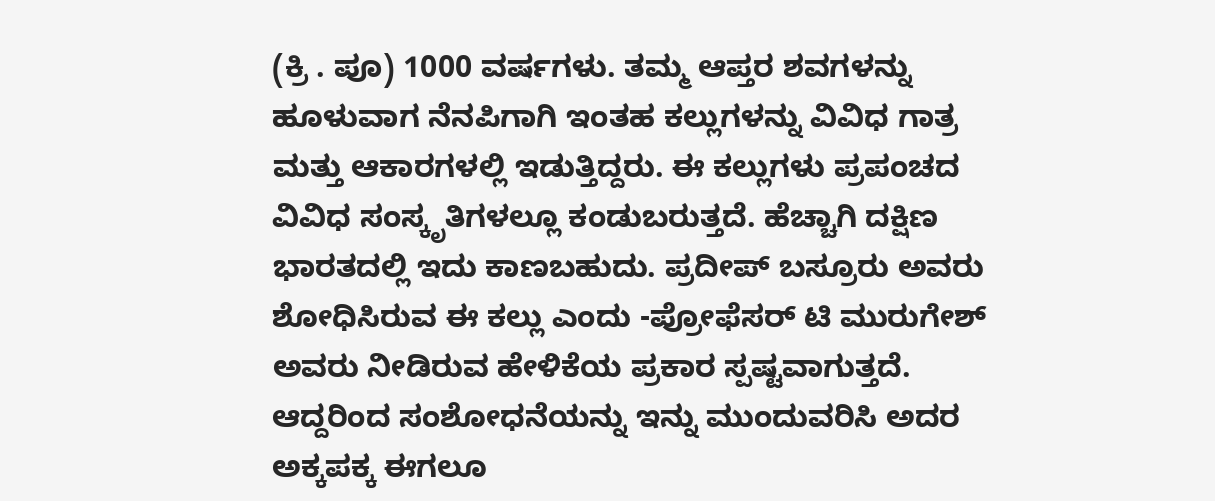(ಕ್ರಿ . ಪೂ) 1000 ವರ್ಷಗಳು. ತಮ್ಮ ಆಪ್ತರ ಶವಗಳನ್ನು ಹೂಳುವಾಗ ನೆನಪಿಗಾಗಿ ಇಂತಹ ಕಲ್ಲುಗಳನ್ನು ವಿವಿಧ ಗಾತ್ರ ಮತ್ತು ಆಕಾರಗಳಲ್ಲಿ ಇಡುತ್ತಿದ್ದರು. ಈ ಕಲ್ಲುಗಳು ಪ್ರಪಂಚದ ವಿವಿಧ ಸಂಸ್ಕೃತಿಗಳಲ್ಲೂ ಕಂಡುಬರುತ್ತದೆ. ಹೆಚ್ಚಾಗಿ ದಕ್ಷಿಣ ಭಾರತದಲ್ಲಿ ಇದು ಕಾಣಬಹುದು. ಪ್ರದೀಪ್ ಬಸ್ರೂರು ಅವರು ಶೋಧಿಸಿರುವ ಈ ಕಲ್ಲು ಎಂದು -ಪ್ರೋಫೆಸರ್ ಟಿ ಮುರುಗೇಶ್ ಅವರು ನೀಡಿರುವ ಹೇಳಿಕೆಯ ಪ್ರಕಾರ ಸ್ಪಷ್ಟವಾಗುತ್ತದೆ. ಆದ್ದರಿಂದ ಸಂಶೋಧನೆಯನ್ನು ಇನ್ನು ಮುಂದುವರಿಸಿ ಅದರ ಅಕ್ಕಪಕ್ಕ ಈಗಲೂ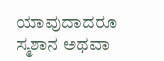ಯಾವುದಾದರೂ ಸ್ಮಶಾನ ಅಥವಾ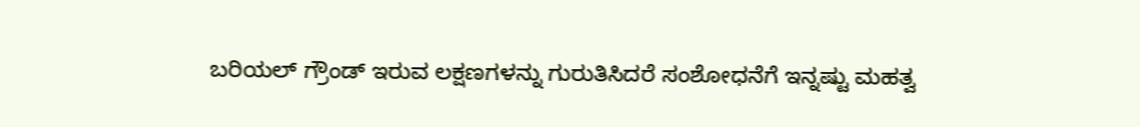ಬರಿಯಲ್ ಗ್ರೌಂಡ್ ಇರುವ ಲಕ್ಷಣಗಳನ್ನು ಗುರುತಿಸಿದರೆ ಸಂಶೋಧನೆಗೆ ಇನ್ನಷ್ಟು ಮಹತ್ವ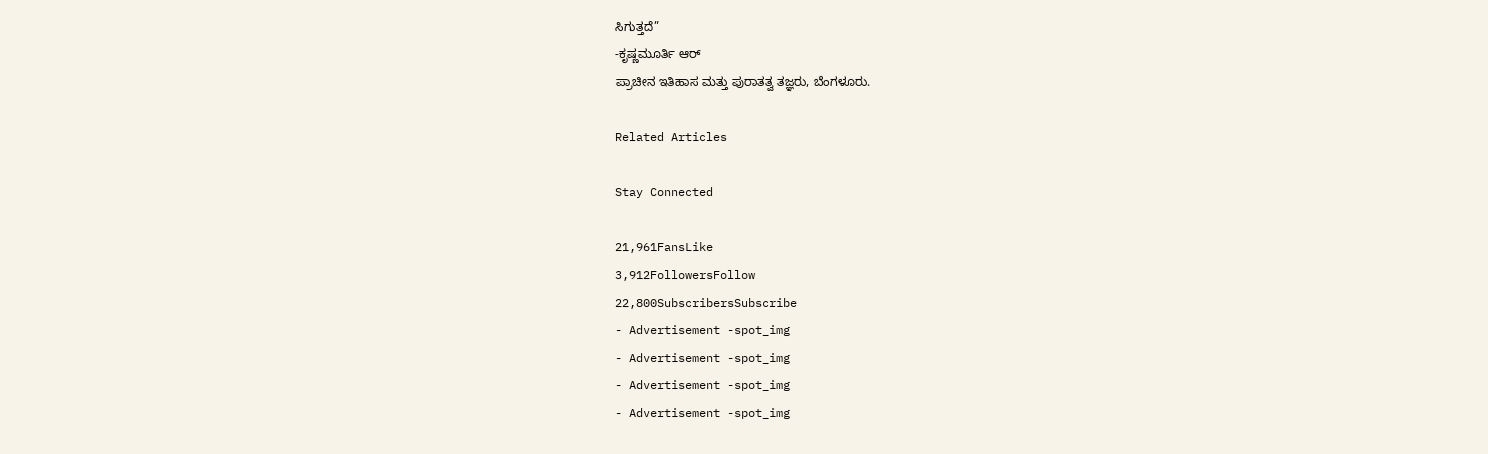ಸಿಗುತ್ತದೆ”
-ಕೃಷ್ಣಮೂರ್ತಿ ಆರ್
ಪ್ರಾಚೀನ ಇತಿಹಾಸ ಮತ್ತು ಪುರಾತತ್ವ ತಜ್ಞರು, ಬೆಂಗಳೂರು.

Related Articles

Stay Connected

21,961FansLike
3,912FollowersFollow
22,800SubscribersSubscribe
- Advertisement -spot_img
- Advertisement -spot_img
- Advertisement -spot_img
- Advertisement -spot_img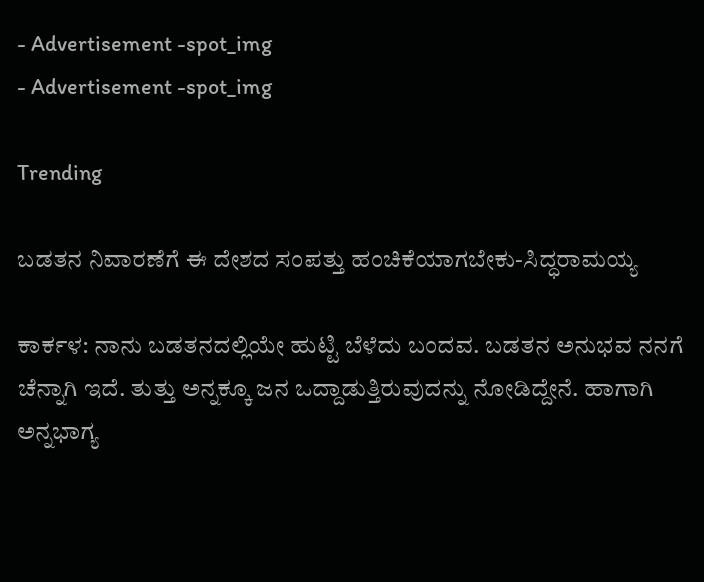- Advertisement -spot_img
- Advertisement -spot_img

Trending

ಬಡತನ ನಿವಾರಣೆಗೆ ಈ ದೇಶದ ಸಂಪತ್ತು ಹಂಚಿಕೆಯಾಗಬೇಕು-ಸಿದ್ಧರಾಮಯ್ಯ

ಕಾರ್ಕಳ: ನಾನು ಬಡತನದಲ್ಲಿಯೇ ಹುಟ್ಟಿ ಬೆಳೆದು ಬಂದವ. ಬಡತನ ಅನುಭವ ನನಗೆ ಚೆನ್ನಾಗಿ ಇದೆ. ತುತ್ತು ಅನ್ನಕ್ಕೂ ಜನ ಒದ್ದಾಡುತ್ತಿರುವುದನ್ನು ನೋಡಿದ್ದೇನೆ. ಹಾಗಾಗಿ ಅನ್ನಭಾಗ್ಯ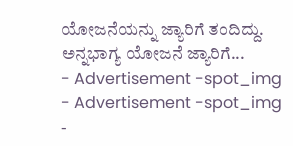ಯೋಜನೆಯನ್ನು ಜ್ಯಾರಿಗೆ ತಂದಿದ್ದು. ಅನ್ನಭಾಗ್ಯ ಯೋಜನೆ ಜ್ಯಾರಿಗೆ...
- Advertisement -spot_img
- Advertisement -spot_img
-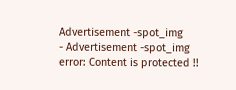Advertisement -spot_img
- Advertisement -spot_img
error: Content is protected !!